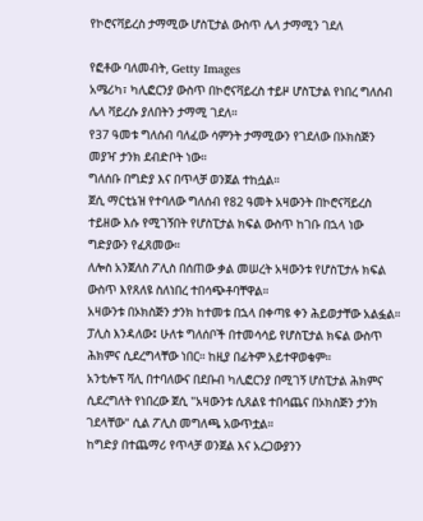የኮሮናቫይረስ ታማሚው ሆስፒታል ውስጥ ሌላ ታማሚን ገደለ

የፎቶው ባለመብት, Getty Images
አሜሪካ፣ ካሊፎርንያ ውስጥ በኮሮናቫይረስ ተይዞ ሆስፒታል የነበረ ግለሰብ ሌላ ቫይረሱ ያለበትን ታማሚ ገደለ።
የ37 ዓመቱ ግለሰብ ባለፈው ሳምንት ታማሚውን የገደለው በኦክስጅን መያዣ ታንክ ደብድቦት ነው።
ግለሰቡ በግድያ እና በጥላቻ ወንጀል ተከሷል።
ጀሲ ማርቲኔዝ የተባለው ግለሰብ የ82 ዓመት አዛውንት በኮሮናቫይረስ ተይዘው እሱ የሚገኝበት የሆስፒታል ክፍል ውስጥ ከገቡ በኋላ ነው ግድያውን የፈጸመው።
ለሎስ አንጀለስ ፖሊስ በሰጠው ቃል መሠረት አዛውንቱ የሆስፒታሉ ክፍል ውስጥ እየጸለዩ ስለነበረ ተበሳጭቶባቸዋል።
አዛውንቱ በኦክስጅን ታንክ ከተመቱ በኋላ በቀጣዩ ቀን ሕይወታቸው አልፏል።
ፓሊስ እንዳለው፤ ሁለቱ ግለሰቦች በተመሳሳይ የሆስፒታል ክፍል ውስጥ ሕክምና ሲደረግላቸው ነበር። ከዚያ በፊትም አይተዋወቁም።
አንቲሎፕ ቫሊ በተባለውና በደቡብ ካሊፎርንያ በሚገኝ ሆስፒታል ሕክምና ሲደረግለት የነበረው ጀሲ "አዛውንቱ ሲጸልዩ ተበሳጨና በኦክስጅን ታንክ ገደላቸው" ሲል ፖሊስ መግለጫ አውጥቷል።
ከግድያ በተጨማሪ የጥላቻ ወንጀል እና አረጋውያንን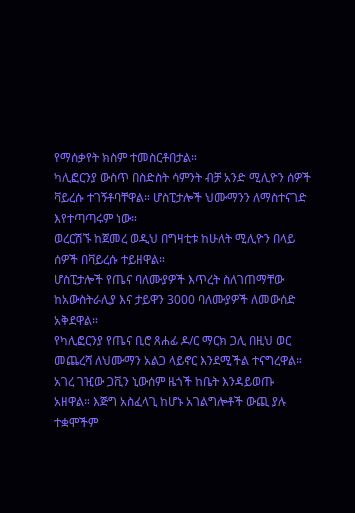የማሰቃየት ክስም ተመስርቶበታል።
ካሊፎርንያ ውስጥ በስድስት ሳምንት ብቻ አንድ ሚሊዮን ሰዎች ቫይረሱ ተገኝቶባቸዋል። ሆስፒታሎች ህሙማንን ለማስተናገድ እየተጣጣሩም ነው።
ወረርሽኙ ከጀመረ ወዲህ በግዛቲቱ ከሁለት ሚሊዮን በላይ ሰዎች በቫይረሱ ተይዘዋል።
ሆስፒታሎች የጤና ባለሙያዎች እጥረት ስለገጠማቸው ከአውስትራሊያ እና ታይዋን 3000 ባለሙያዎች ለመውሰድ አቅደዋል።
የካሊፎርንያ የጤና ቢሮ ጸሐፊ ዶ/ር ማርክ ጋሊ በዚህ ወር መጨረሻ ለህሙማን አልጋ ላይኖር እንደሚችል ተናግረዋል።
አገረ ገዢው ጋቪን ኒውሰም ዜጎች ከቤት እንዳይወጡ አዘዋል። እጅግ አስፈላጊ ከሆኑ አገልግሎቶች ውጪ ያሉ ተቋሞችም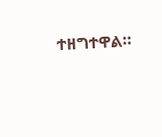ተዘግተዋል።